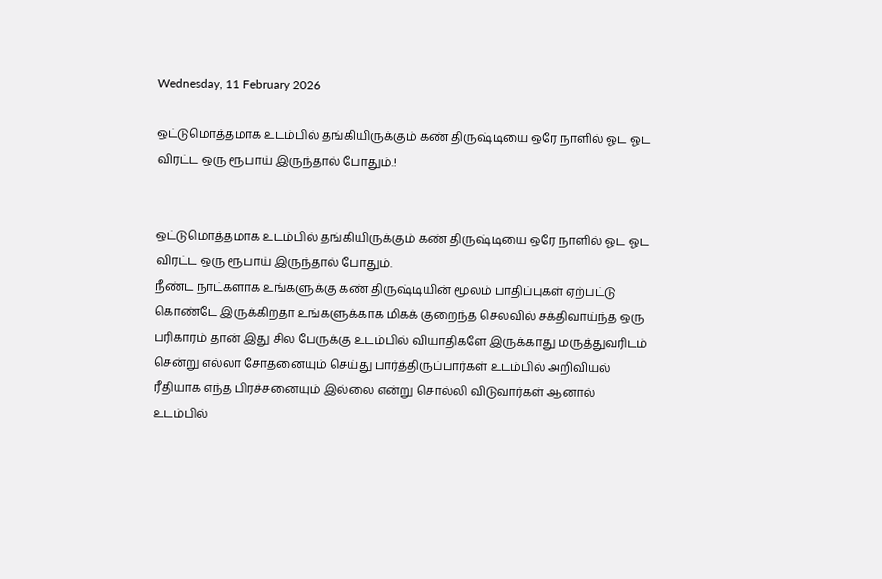Wednesday, 11 February 2026

ஒட்டுமொத்தமாக உடம்பில் தங்கியிருக்கும் கண் திருஷ்டியை ஒரே நாளில் ஓட ஓட விரட்ட ஒரு ரூபாய் இருந்தால் போதும்.!


ஒட்டுமொத்தமாக உடம்பில் தங்கியிருக்கும் கண் திருஷ்டியை ஒரே நாளில் ஓட ஓட விரட்ட ஒரு ரூபாய் இருந்தால் போதும்.
நீண்ட நாட்களாக உங்களுக்கு கண் திருஷ்டியின் மூலம் பாதிப்புகள் ஏற்பட்டு கொண்டே இருக்கிறதா உங்களுக்காக மிகக் குறைந்த செலவில் சக்திவாய்ந்த ஒரு பரிகாரம் தான் இது சில பேருக்கு உடம்பில் வியாதிகளே இருக்காது மருத்துவரிடம் சென்று எல்லா சோதனையும் செய்து பார்த்திருப்பார்கள் உடம்பில் அறிவியல் ரீதியாக எந்த பிரச்சனையும் இல்லை என்று சொல்லி விடுவார்கள் ஆனால் உடம்பில்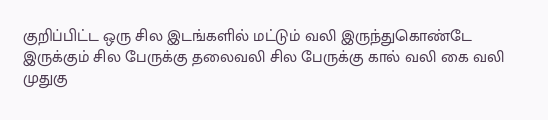குறிப்பிட்ட ஒரு சில இடங்களில் மட்டும் வலி இருந்துகொண்டே இருக்கும் சில பேருக்கு தலைவலி சில பேருக்கு கால் வலி கை வலி முதுகு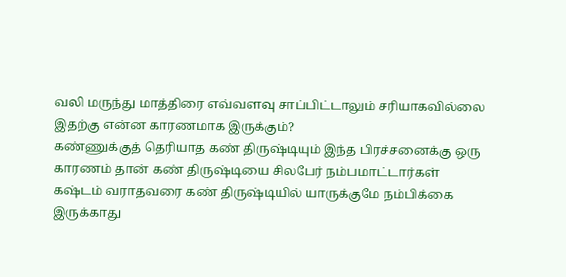வலி மருந்து மாத்திரை எவ்வளவு சாப்பிட்டாலும் சரியாகவில்லை இதற்கு என்ன காரணமாக இருக்கும்?
கண்ணுக்குத் தெரியாத கண் திருஷ்டியும் இந்த பிரச்சனைக்கு ஒரு காரணம் தான் கண் திருஷ்டியை சிலபேர் நம்பமாட்டார்கள் கஷ்டம் வராதவரை கண் திருஷ்டியில் யாருக்குமே நம்பிக்கை இருக்காது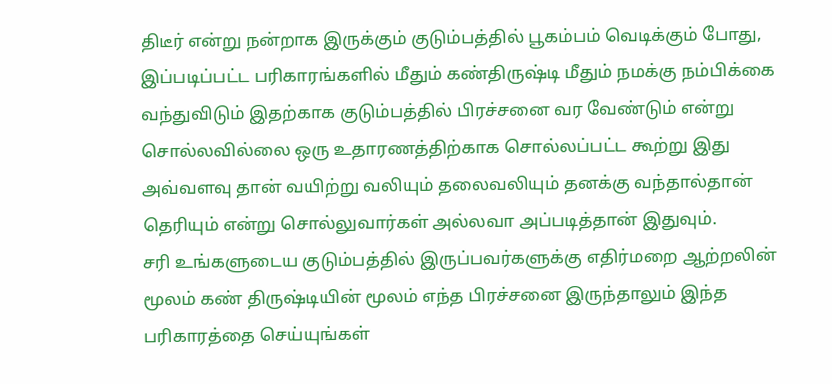திடீர் என்று நன்றாக இருக்கும் குடும்பத்தில் பூகம்பம் வெடிக்கும் போது, இப்படிப்பட்ட பரிகாரங்களில் மீதும் கண்திருஷ்டி மீதும் நமக்கு நம்பிக்கை வந்துவிடும் இதற்காக குடும்பத்தில் பிரச்சனை வர வேண்டும் என்று சொல்லவில்லை ஒரு உதாரணத்திற்காக சொல்லப்பட்ட கூற்று இது அவ்வளவு தான் வயிற்று வலியும் தலைவலியும் தனக்கு வந்தால்தான் தெரியும் என்று சொல்லுவார்கள் அல்லவா அப்படித்தான் இதுவும்.
சரி உங்களுடைய குடும்பத்தில் இருப்பவர்களுக்கு எதிர்மறை ஆற்றலின் மூலம் கண் திருஷ்டியின் மூலம் எந்த பிரச்சனை இருந்தாலும் இந்த பரிகாரத்தை செய்யுங்கள்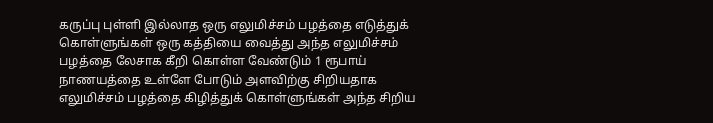கருப்பு புள்ளி இல்லாத ஒரு எலுமிச்சம் பழத்தை எடுத்துக் கொள்ளுங்கள் ஒரு கத்தியை வைத்து அந்த எலுமிச்சம் பழத்தை லேசாக கீறி கொள்ள வேண்டும் 1 ரூபாய் நாணயத்தை உள்ளே போடும் அளவிற்கு சிறியதாக எலுமிச்சம் பழத்தை கிழித்துக் கொள்ளுங்கள் அந்த சிறிய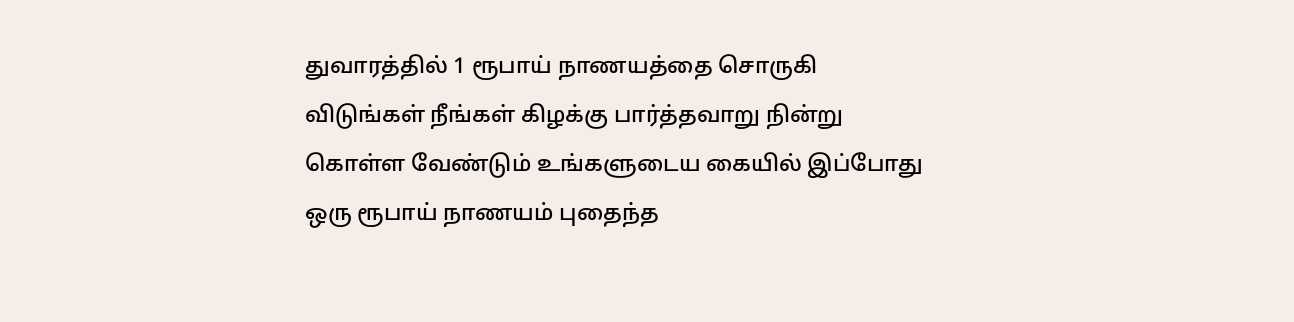துவாரத்தில் 1 ரூபாய் நாணயத்தை சொருகி விடுங்கள் நீங்கள் கிழக்கு பார்த்தவாறு நின்று கொள்ள வேண்டும் உங்களுடைய கையில் இப்போது ஒரு ரூபாய் நாணயம் புதைந்த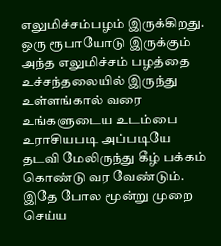எலுமிச்சம்பழம் இருக்கிறது.
ஒரு ரூபாயோடு இருக்கும் அந்த எலுமிச்சம் பழத்தை உச்சந்தலையில் இருந்து உள்ளங்கால் வரை உங்களுடைய உடம்பை உராசியபடி அப்படியே தடவி மேலிருந்து கீழ் பக்கம் கொண்டு வர வேண்டும். இதே போல மூன்று முறை செய்ய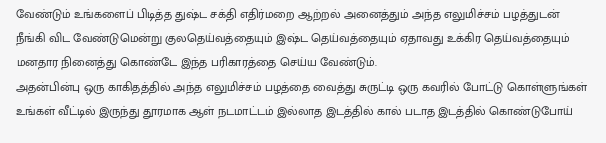வேண்டும் உங்களைப் பிடித்த துஷ்ட சக்தி எதிர்மறை ஆற்றல் அனைத்தும் அந்த எலுமிச்சம் பழத்துடன் நீங்கி விட வேண்டுமென்று குலதெய்வத்தையும் இஷ்ட தெய்வத்தையும் ஏதாவது உக்கிர தெய்வத்தையும் மனதார நினைத்து கொண்டே இந்த பரிகாரத்தை செய்ய வேண்டும்.
அதன்பின்பு ஒரு காகிதத்தில் அந்த எலுமிச்சம் பழத்தை வைத்து சுருட்டி ஒரு கவரில் போட்டு கொள்ளுங்கள் உங்கள் வீட்டில் இருந்து தூரமாக ஆள் நடமாட்டம் இல்லாத இடத்தில் கால் படாத இடத்தில் கொண்டுபோய்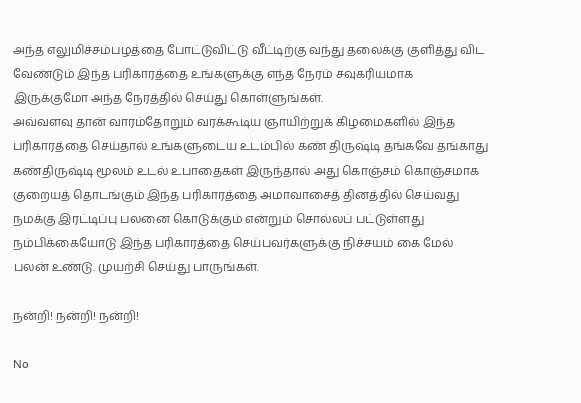அந்த எலுமிச்சம்பழத்தை போட்டுவிட்டு வீட்டிற்கு வந்து தலைக்கு குளித்து விட வேண்டும் இந்த பரிகாரத்தை உங்களுக்கு எந்த நேரம் சவுகரியமாக இருக்குமோ அந்த நேரத்தில் செய்து கொள்ளுங்கள்.
அவ்வளவு தான் வாரம்தோறும் வரக்கூடிய ஞாயிற்றுக் கிழமைகளில் இந்த பரிகாரத்தை செய்தால் உங்களுடைய உடம்பில் கண் திருஷ்டி தங்கவே தங்காது கண்திருஷ்டி மூலம் உடல் உபாதைகள் இருந்தால் அது கொஞ்சம் கொஞ்சமாக குறையத் தொடங்கும் இந்த பரிகாரத்தை அமாவாசைத் தினத்தில் செய்வது நமக்கு இரட்டிப்பு பலனை கொடுக்கும் என்றும் சொல்லப் பட்டுள்ளது நம்பிக்கையோடு இந்த பரிகாரத்தை செய்பவர்களுக்கு நிச்சயம் கை மேல் பலன் உண்டு. முயற்சி செய்து பாருங்கள்.

நன்றி! நன்றி! நன்றி!

No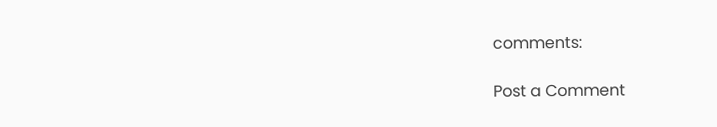comments:

Post a Comment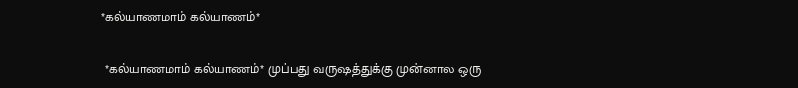*கல்யாணமாம் கல்யாணம்*

 *கல்யாணமாம் கல்யாணம்* முப்பது வருஷத்துக்கு முன்னால ஒரு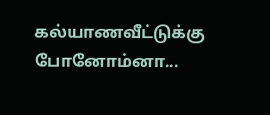கல்யாணவீட்டுக்கு போனோம்னா...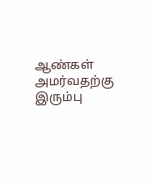ஆண்கள் அமர்வதற்கு இரும்பு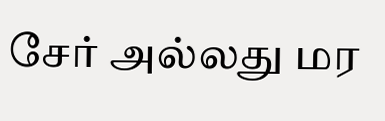சேர் அல்லது மர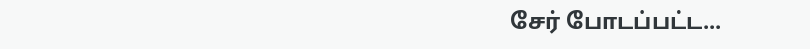சேர் போடப்பட்ட...